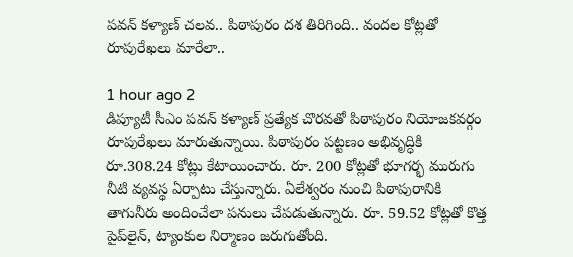పవన్ కళ్యాణ్ చలవ.. పిఠాపురం దశ తిరిగింది.. వందల కోట్లతో రూపురేఖలు మారేలా..

1 hour ago 2
డిప్యూటీ సీఎం పవన్ కళ్యాణ్ ప్రత్యేక చొరవతో పిఠాపురం నియోజకవర్గం రూపురేఖలు మారుతున్నాయి. పిఠాపురం పట్టణం అభివృద్ధికి రూ.308.24 కోట్లు కేటాయించారు. రూ. 200 కోట్లతో భూగర్భ మురుగు నీటి వ్యవస్థ ఏర్పాటు చేస్తున్నారు. ఏలేశ్వరం నుంచి పిఠాపురానికి తాగునీరు అందించేలా పనులు చేపడుతున్నారు. రూ. 59.52 కోట్లతో కొత్త పైప్‌లైన్, ట్యాంకుల నిర్మాణం జరుగుతోంది.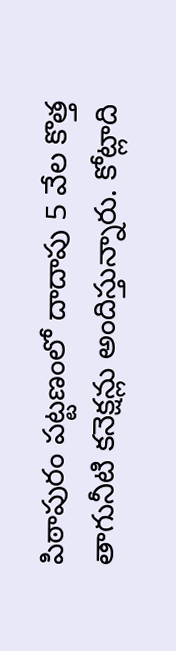పిఠాపురం పట్టణంలో దాదాపు 5 వేల కొత్త తాగునీటి కనెక్షన్లు అందిస్తున్నారు. కోట్లాది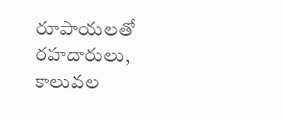రూపాయలతో రహదారులు, కాలువల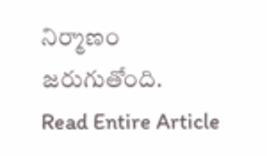నిర్మాణం జరుగుతోంది.
Read Entire Article